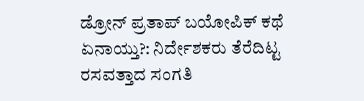ಡ್ರೋನ್ ಪ್ರತಾಪ್ ಬಯೋಪಿಕ್ ಕಥೆ ಏನಾಯ್ತು?: ನಿರ್ದೇಶಕರು ತೆರೆದಿಟ್ಟ ರಸವತ್ತಾದ ಸಂಗತಿ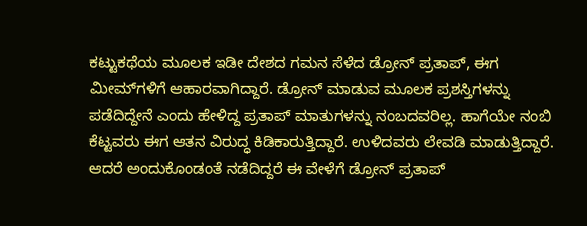ಕಟ್ಟುಕಥೆಯ ಮೂಲಕ ಇಡೀ ದೇಶದ ಗಮನ ಸೆಳೆದ ಡ್ರೋನ್ ಪ್ರತಾಪ್, ಈಗ ಮೀಮ್‌ಗಳಿಗೆ ಆಹಾರವಾಗಿದ್ದಾರೆ. ಡ್ರೋನ್ ಮಾಡುವ ಮೂಲಕ ಪ್ರಶಸ್ತಿಗಳನ್ನು ಪಡೆದಿದ್ದೇನೆ ಎಂದು ಹೇಳಿದ್ದ ಪ್ರತಾಪ್ ಮಾತುಗಳನ್ನು ನಂಬದವರಿಲ್ಲ. ಹಾಗೆಯೇ ನಂಬಿ ಕೆಟ್ಟವರು ಈಗ ಆತನ ವಿರುದ್ಧ ಕಿಡಿಕಾರುತ್ತಿದ್ದಾರೆ. ಉಳಿದವರು ಲೇವಡಿ ಮಾಡುತ್ತಿದ್ದಾರೆ. ಆದರೆ ಅಂದುಕೊಂಡಂತೆ ನಡೆದಿದ್ದರೆ ಈ ವೇಳೆಗೆ ಡ್ರೋನ್ ಪ್ರತಾಪ್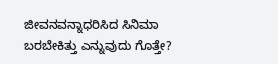ಜೀವನವನ್ನಾಧರಿಸಿದ ಸಿನಿಮಾ ಬರಬೇಕಿತ್ತು ಎನ್ನುವುದು ಗೊತ್ತೇ?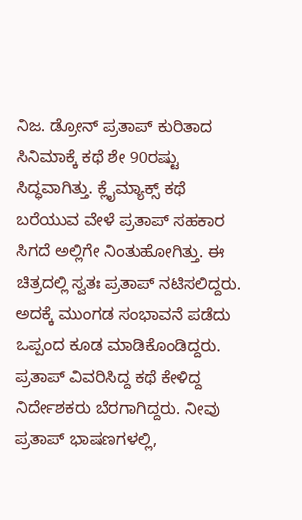ನಿಜ. ಡ್ರೋನ್ ಪ್ರತಾಪ್ ಕುರಿತಾದ ಸಿನಿಮಾಕ್ಕೆ ಕಥೆ ಶೇ 90ರಷ್ಟು ಸಿದ್ಧವಾಗಿತ್ತು. ಕ್ಲೈಮ್ಯಾಕ್ಸ್ ಕಥೆ ಬರೆಯುವ ವೇಳೆ ಪ್ರತಾಪ್ ಸಹಕಾರ ಸಿಗದೆ ಅಲ್ಲಿಗೇ ನಿಂತುಹೋಗಿತ್ತು. ಈ ಚಿತ್ರದಲ್ಲಿ ಸ್ವತಃ ಪ್ರತಾಪ್ ನಟಿಸಲಿದ್ದರು. ಅದಕ್ಕೆ ಮುಂಗಡ ಸಂಭಾವನೆ ಪಡೆದು ಒಪ್ಪಂದ ಕೂಡ ಮಾಡಿಕೊಂಡಿದ್ದರು. ಪ್ರತಾಪ್ ವಿವರಿಸಿದ್ದ ಕಥೆ ಕೇಳಿದ್ದ ನಿರ್ದೇಶಕರು ಬೆರಗಾಗಿದ್ದರು. ನೀವು ಪ್ರತಾಪ್ ಭಾಷಣಗಳಲ್ಲಿ,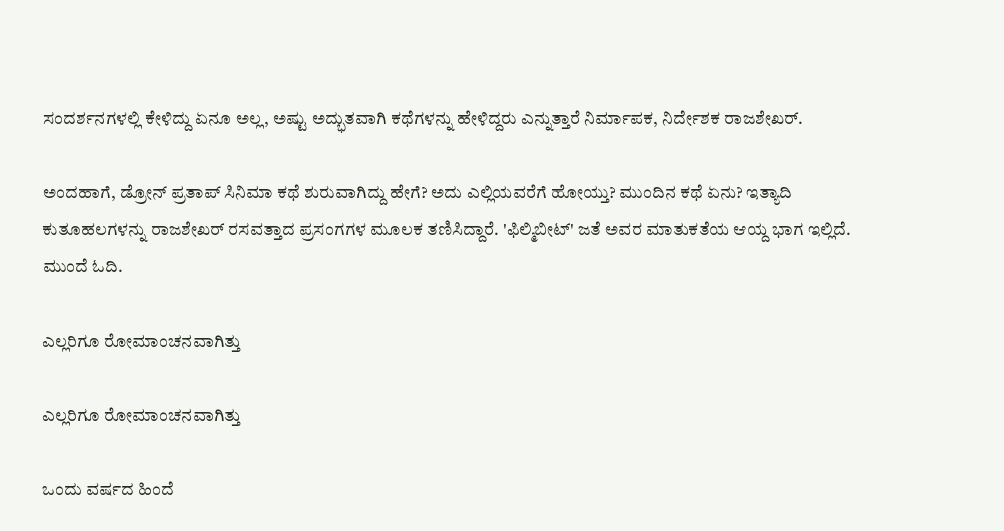ಸಂದರ್ಶನಗಳಲ್ಲಿ ಕೇಳಿದ್ದು ಏನೂ ಅಲ್ಲ, ಅಷ್ಟು ಅದ್ಭುತವಾಗಿ ಕಥೆಗಳನ್ನು ಹೇಳಿದ್ದರು ಎನ್ನುತ್ತಾರೆ ನಿರ್ಮಾಪಕ, ನಿರ್ದೇಶಕ ರಾಜಶೇಖರ್.

ಅಂದಹಾಗೆ, ಡ್ರೋನ್ ಪ್ರತಾಪ್ ಸಿನಿಮಾ ಕಥೆ ಶುರುವಾಗಿದ್ದು ಹೇಗೆ? ಅದು ಎಲ್ಲಿಯವರೆಗೆ ಹೋಯ್ತು? ಮುಂದಿನ ಕಥೆ ಏನು? ಇತ್ಯಾದಿ ಕುತೂಹಲಗಳನ್ನು ರಾಜಶೇಖರ್ ರಸವತ್ತಾದ ಪ್ರಸಂಗಗಳ ಮೂಲಕ ತಣಿಸಿದ್ದಾರೆ. 'ಫಿಲ್ಮಿಬೀಟ್' ಜತೆ ಅವರ ಮಾತುಕತೆಯ ಆಯ್ದ ಭಾಗ ಇಲ್ಲಿದೆ. ಮುಂದೆ ಓದಿ.

ಎಲ್ಲರಿಗೂ ರೋಮಾಂಚನವಾಗಿತ್ತು

ಎಲ್ಲರಿಗೂ ರೋಮಾಂಚನವಾಗಿತ್ತು

ಒಂದು ವರ್ಷದ ಹಿಂದೆ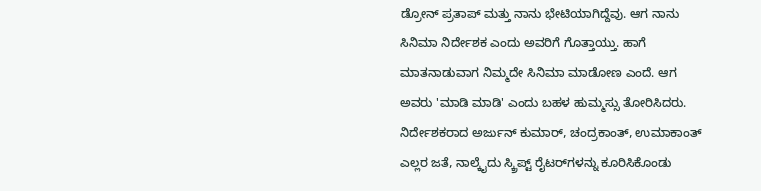ಡ್ರೋನ್ ಪ್ರತಾಪ್ ಮತ್ತು ನಾನು ಭೇಟಿಯಾಗಿದ್ದೆವು. ಆಗ ನಾನು ಸಿನಿಮಾ ನಿರ್ದೇಶಕ ಎಂದು ಅವರಿಗೆ ಗೊತ್ತಾಯ್ತು. ಹಾಗೆ ಮಾತನಾಡುವಾಗ ನಿಮ್ಮದೇ ಸಿನಿಮಾ ಮಾಡೋಣ ಎಂದೆ. ಆಗ ಅವರು 'ಮಾಡಿ ಮಾಡಿ' ಎಂದು ಬಹಳ ಹುಮ್ಮಸ್ಸು ತೋರಿಸಿದರು. ನಿರ್ದೇಶಕರಾದ ಅರ್ಜುನ್ ಕುಮಾರ್, ಚಂದ್ರಕಾಂತ್, ಉಮಾಕಾಂತ್ ಎಲ್ಲರ ಜತೆ, ನಾಲ್ಕೈದು ಸ್ಕ್ರಿಪ್ಟ್ ರೈಟರ್‌ಗಳನ್ನು ಕೂರಿಸಿಕೊಂಡು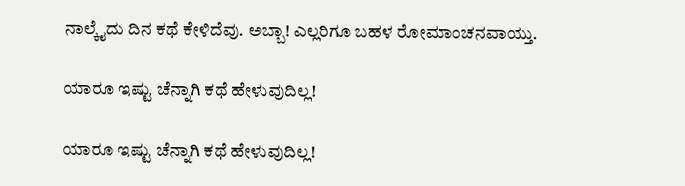ನಾಲ್ಕೈದು ದಿನ ಕಥೆ ಕೇಳಿದೆವು. ಅಬ್ಬಾ! ಎಲ್ಲರಿಗೂ ಬಹಳ ರೋಮಾಂಚನವಾಯ್ತು.

ಯಾರೂ ಇಷ್ಟು ಚೆನ್ನಾಗಿ ಕಥೆ ಹೇಳುವುದಿಲ್ಲ!

ಯಾರೂ ಇಷ್ಟು ಚೆನ್ನಾಗಿ ಕಥೆ ಹೇಳುವುದಿಲ್ಲ!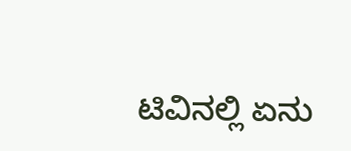ಟಿವಿನಲ್ಲಿ ಏನು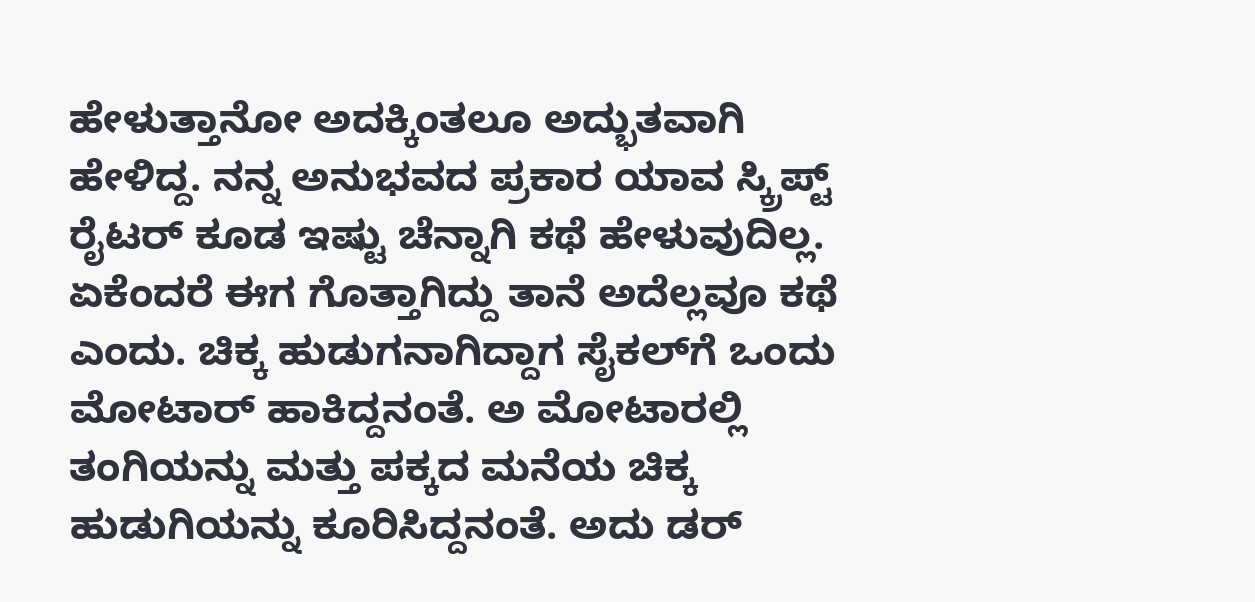ಹೇಳುತ್ತಾನೋ ಅದಕ್ಕಿಂತಲೂ ಅದ್ಭುತವಾಗಿ ಹೇಳಿದ್ದ. ನನ್ನ ಅನುಭವದ ಪ್ರಕಾರ ಯಾವ ಸ್ಕ್ರಿಪ್ಟ್ ರೈಟರ್ ಕೂಡ ಇಷ್ಟು ಚೆನ್ನಾಗಿ ಕಥೆ ಹೇಳುವುದಿಲ್ಲ. ಏಕೆಂದರೆ ಈಗ ಗೊತ್ತಾಗಿದ್ದು ತಾನೆ ಅದೆಲ್ಲವೂ ಕಥೆ ಎಂದು. ಚಿಕ್ಕ ಹುಡುಗನಾಗಿದ್ದಾಗ ಸೈಕಲ್‌ಗೆ ಒಂದು ಮೋಟಾರ್ ಹಾಕಿದ್ದನಂತೆ. ಅ ಮೋಟಾರಲ್ಲಿ ತಂಗಿಯನ್ನು ಮತ್ತು ಪಕ್ಕದ ಮನೆಯ ಚಿಕ್ಕ ಹುಡುಗಿಯನ್ನು ಕೂರಿಸಿದ್ದನಂತೆ. ಅದು ಡರ್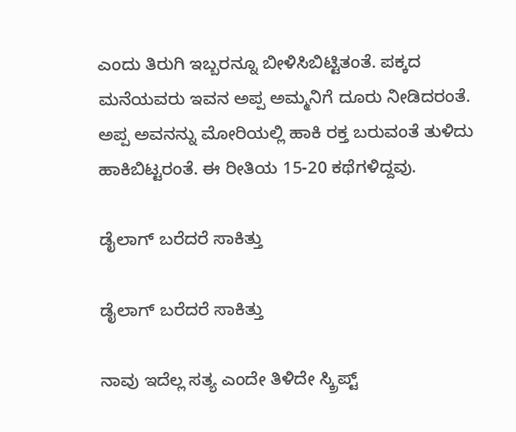ಎಂದು ತಿರುಗಿ ಇಬ್ಬರನ್ನೂ ಬೀಳಿಸಿಬಿಟ್ಟಿತಂತೆ. ಪಕ್ಕದ ಮನೆಯವರು ಇವನ ಅಪ್ಪ ಅಮ್ಮನಿಗೆ ದೂರು ನೀಡಿದರಂತೆ. ಅಪ್ಪ ಅವನನ್ನು ಮೋರಿಯಲ್ಲಿ ಹಾಕಿ ರಕ್ತ ಬರುವಂತೆ ತುಳಿದು ಹಾಕಿಬಿಟ್ಟರಂತೆ. ಈ ರೀತಿಯ 15-20 ಕಥೆಗಳಿದ್ದವು.

ಡೈಲಾಗ್ ಬರೆದರೆ ಸಾಕಿತ್ತು

ಡೈಲಾಗ್ ಬರೆದರೆ ಸಾಕಿತ್ತು

ನಾವು ಇದೆಲ್ಲ ಸತ್ಯ ಎಂದೇ ತಿಳಿದೇ ಸ್ಕ್ರಿಪ್ಟ್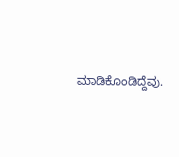ಮಾಡಿಕೊಂಡಿದ್ದೆವು.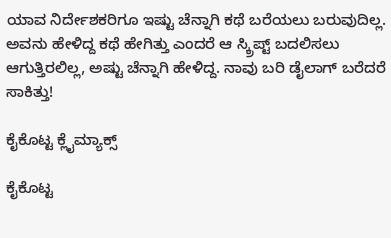ಯಾವ ನಿರ್ದೇಶಕರಿಗೂ ಇಷ್ಟು ಚೆನ್ನಾಗಿ ಕಥೆ ಬರೆಯಲು ಬರುವುದಿಲ್ಲ. ಅವನು ಹೇಳಿದ್ದ ಕಥೆ ಹೇಗಿತ್ತು ಎಂದರೆ ಆ ಸ್ಕ್ರಿಪ್ಟ್ ಬದಲಿಸಲು ಆಗುತ್ತಿರಲಿಲ್ಲ, ಅಷ್ಟು ಚೆನ್ನಾಗಿ ಹೇಳಿದ್ದ. ನಾವು ಬರಿ ಡೈಲಾಗ್ ಬರೆದರೆ ಸಾಕಿತ್ತು!

ಕೈಕೊಟ್ಟ ಕ್ಲೈಮ್ಯಾಕ್ಸ್

ಕೈಕೊಟ್ಟ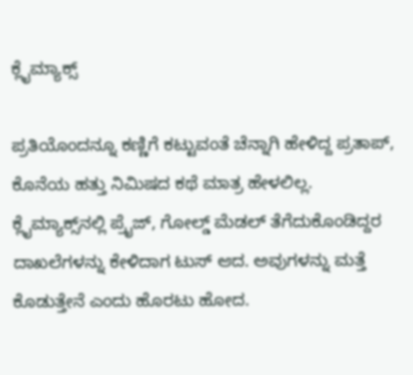ಕ್ಲೈಮ್ಯಾಕ್ಸ್

ಪ್ರತಿಯೊಂದನ್ನೂ ಕಣ್ಣಿಗೆ ಕಟ್ಟುವಂತೆ ಚೆನ್ನಾಗಿ ಹೇಳಿದ್ದ ಪ್ರತಾಪ್, ಕೊನೆಯ ಹತ್ತು ನಿಮಿಷದ ಕಥೆ ಮಾತ್ರ ಹೇಳಲಿಲ್ಲ. ಕ್ಲೈಮ್ಯಾಕ್ಸ್‌ನಲ್ಲಿ ಪ್ರೈಜ್, ಗೋಲ್ಡ್ ಮೆಡಲ್ ತೆಗೆದುಕೊಂಡಿದ್ದರ ದಾಖಲೆಗಳನ್ನು ಕೇಳಿದಾಗ ಟುಸ್ ಆದ. ಅವುಗಳನ್ನು ಮತ್ತೆ ಕೊಡುತ್ತೇನೆ ಎಂದು ಹೊರಟು ಹೋದ.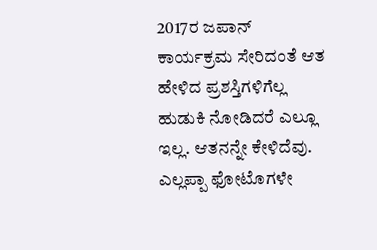2017ರ ಜಪಾನ್ ಕಾರ್ಯಕ್ರಮ ಸೇರಿದಂತೆ ಆತ ಹೇಳಿದ ಪ್ರಶಸ್ತಿಗಳಿಗೆಲ್ಲ ಹುಡುಕಿ ನೋಡಿದರೆ ಎಲ್ಲೂ ಇಲ್ಲ. ಆತನನ್ನೇ ಕೇಳಿದೆವು. ಎಲ್ಲಪ್ಪಾ ಫೋಟೊಗಳೇ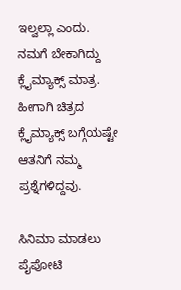ಇಲ್ವಲ್ಲಾ ಎಂದು. ನಮಗೆ ಬೇಕಾಗಿದ್ದು ಕ್ಲೈಮ್ಯಾಕ್ಸ್ ಮಾತ್ರ. ಹೀಗಾಗಿ ಚಿತ್ರದ ಕ್ಲೈಮ್ಯಾಕ್ಸ್ ಬಗ್ಗೆಯಷ್ಟೇ ಆತನಿಗೆ ನಮ್ಮ ಪ್ರಶ್ನೆಗಳಿದ್ದವು.

ಸಿನಿಮಾ ಮಾಡಲು ಪೈಪೋಟಿ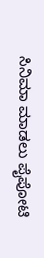ಸಿನಿಮಾ ಮಾಡಲು ಪೈಪೋಟಿ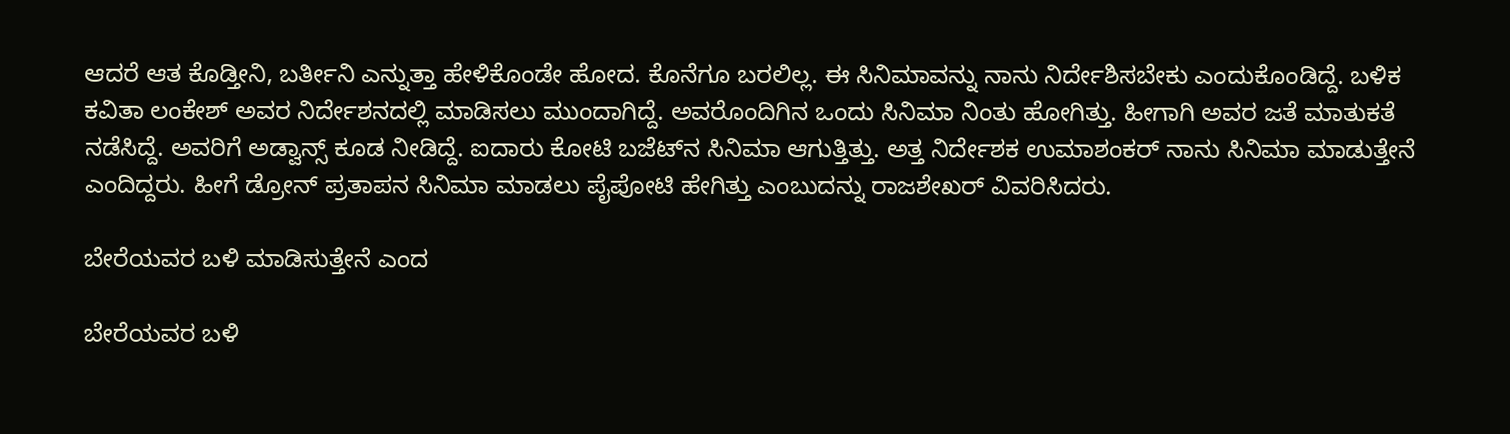ಆದರೆ ಆತ ಕೊಡ್ತೀನಿ, ಬರ್ತೀನಿ ಎನ್ನುತ್ತಾ ಹೇಳಿಕೊಂಡೇ ಹೋದ. ಕೊನೆಗೂ ಬರಲಿಲ್ಲ. ಈ ಸಿನಿಮಾವನ್ನು ನಾನು ನಿರ್ದೇಶಿಸಬೇಕು ಎಂದುಕೊಂಡಿದ್ದೆ. ಬಳಿಕ ಕವಿತಾ ಲಂಕೇಶ್ ಅವರ ನಿರ್ದೇಶನದಲ್ಲಿ ಮಾಡಿಸಲು ಮುಂದಾಗಿದ್ದೆ. ಅವರೊಂದಿಗಿನ ಒಂದು ಸಿನಿಮಾ ನಿಂತು ಹೋಗಿತ್ತು. ಹೀಗಾಗಿ ಅವರ ಜತೆ ಮಾತುಕತೆ ನಡೆಸಿದ್ದೆ. ಅವರಿಗೆ ಅಡ್ವಾನ್ಸ್ ಕೂಡ ನೀಡಿದ್ದೆ. ಐದಾರು ಕೋಟಿ ಬಜೆಟ್‌ನ ಸಿನಿಮಾ ಆಗುತ್ತಿತ್ತು. ಅತ್ತ ನಿರ್ದೇಶಕ ಉಮಾಶಂಕರ್ ನಾನು ಸಿನಿಮಾ ಮಾಡುತ್ತೇನೆ ಎಂದಿದ್ದರು. ಹೀಗೆ ಡ್ರೋನ್ ಪ್ರತಾಪನ ಸಿನಿಮಾ ಮಾಡಲು ಪೈಪೋಟಿ ಹೇಗಿತ್ತು ಎಂಬುದನ್ನು ರಾಜಶೇಖರ್ ವಿವರಿಸಿದರು.

ಬೇರೆಯವರ ಬಳಿ ಮಾಡಿಸುತ್ತೇನೆ ಎಂದ

ಬೇರೆಯವರ ಬಳಿ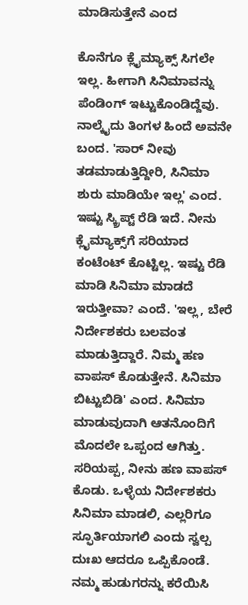ಮಾಡಿಸುತ್ತೇನೆ ಎಂದ

ಕೊನೆಗೂ ಕ್ಲೈಮ್ಯಾಕ್ಸ್ ಸಿಗಲೇ ಇಲ್ಲ. ಹೀಗಾಗಿ ಸಿನಿಮಾವನ್ನು ಪೆಂಡಿಂಗ್ ಇಟ್ಟುಕೊಂಡಿದ್ದೆವು. ನಾಲ್ಕೈದು ತಿಂಗಳ ಹಿಂದೆ ಅವನೇ ಬಂದ. 'ಸಾರ್ ನೀವು ತಡಮಾಡುತ್ತಿದ್ದೀರಿ, ಸಿನಿಮಾ ಶುರು ಮಾಡಿಯೇ ಇಲ್ಲ' ಎಂದ. ಇಷ್ಟು ಸ್ಕ್ರಿಪ್ಟ್ ರೆಡಿ ಇದೆ. ನೀನು ಕ್ಲೈಮ್ಯಾಕ್ಸ್‌ಗೆ ಸರಿಯಾದ ಕಂಟೆಂಟ್ ಕೊಟ್ಟಿಲ್ಲ. ಇಷ್ಟು ರೆಡಿ ಮಾಡಿ ಸಿನಿಮಾ ಮಾಡದೆ ಇರುತ್ತೀವಾ? ಎಂದೆ. 'ಇಲ್ಲ, ಬೇರೆ ನಿರ್ದೇಶಕರು ಬಲವಂತ ಮಾಡುತ್ತಿದ್ದಾರೆ. ನಿಮ್ಮ ಹಣ ವಾಪಸ್ ಕೊಡುತ್ತೇನೆ. ಸಿನಿಮಾ ಬಿಟ್ಟುಬಿಡಿ' ಎಂದ. ಸಿನಿಮಾ ಮಾಡುವುದಾಗಿ ಆತನೊಂದಿಗೆ ಮೊದಲೇ ಒಪ್ಪಂದ ಆಗಿತ್ತು. ಸರಿಯಪ್ಪ, ನೀನು ಹಣ ವಾಪಸ್ ಕೊಡು. ಒಳ್ಳೆಯ ನಿರ್ದೇಶಕರು ಸಿನಿಮಾ ಮಾಡಲಿ, ಎಲ್ಲರಿಗೂ ಸ್ಫೂರ್ತಿಯಾಗಲಿ ಎಂದು ಸ್ವಲ್ಪ ದುಃಖ ಆದರೂ ಒಪ್ಪಿಕೊಂಡೆ. ನಮ್ಮ ಹುಡುಗರನ್ನು ಕರೆಯಿಸಿ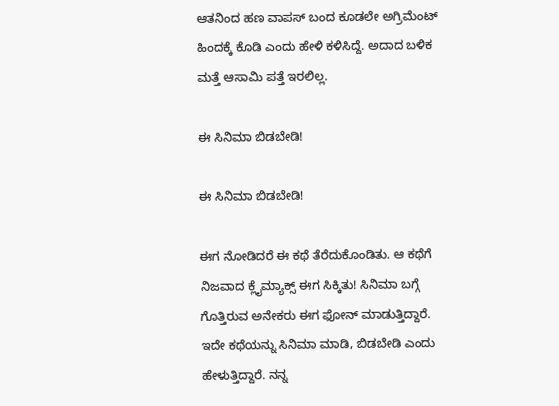ಆತನಿಂದ ಹಣ ವಾಪಸ್ ಬಂದ ಕೂಡಲೇ ಅಗ್ರಿಮೆಂಟ್ ಹಿಂದಕ್ಕೆ ಕೊಡಿ ಎಂದು ಹೇಳಿ ಕಳಿಸಿದ್ದೆ. ಅದಾದ ಬಳಿಕ ಮತ್ತೆ ಆಸಾಮಿ ಪತ್ತೆ ಇರಲಿಲ್ಲ.

ಈ ಸಿನಿಮಾ ಬಿಡಬೇಡಿ!

ಈ ಸಿನಿಮಾ ಬಿಡಬೇಡಿ!

ಈಗ ನೋಡಿದರೆ ಈ ಕಥೆ ತೆರೆದುಕೊಂಡಿತು. ಆ ಕಥೆಗೆ ನಿಜವಾದ ಕ್ಲೈಮ್ಯಾಕ್ಸ್ ಈಗ ಸಿಕ್ಕಿತು! ಸಿನಿಮಾ ಬಗ್ಗೆ ಗೊತ್ತಿರುವ ಅನೇಕರು ಈಗ ಫೋನ್ ಮಾಡುತ್ತಿದ್ದಾರೆ. ಇದೇ ಕಥೆಯನ್ನು ಸಿನಿಮಾ ಮಾಡಿ, ಬಿಡಬೇಡಿ ಎಂದು ಹೇಳುತ್ತಿದ್ದಾರೆ. ನನ್ನ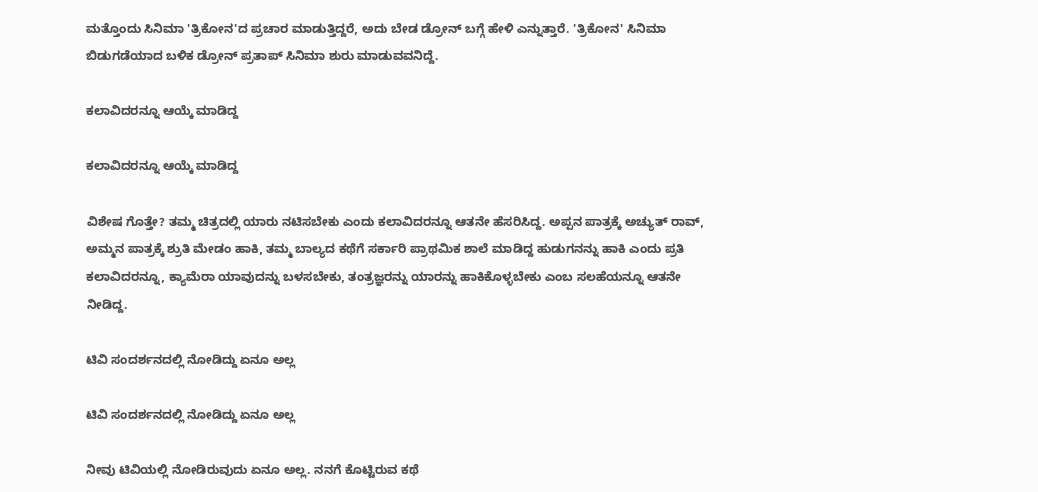ಮತ್ತೊಂದು ಸಿನಿಮಾ 'ತ್ರಿಕೋನ'ದ ಪ್ರಚಾರ ಮಾಡುತ್ತಿದ್ದರೆ, ಅದು ಬೇಡ ಡ್ರೋನ್ ಬಗ್ಗೆ ಹೇಳಿ ಎನ್ನುತ್ತಾರೆ. 'ತ್ರಿಕೋನ' ಸಿನಿಮಾ ಬಿಡುಗಡೆಯಾದ ಬಳಿಕ ಡ್ರೋನ್ ಪ್ರತಾಪ್‌ ಸಿನಿಮಾ ಶುರು ಮಾಡುವವನಿದ್ದೆ.

ಕಲಾವಿದರನ್ನೂ ಆಯ್ಕೆ ಮಾಡಿದ್ದ

ಕಲಾವಿದರನ್ನೂ ಆಯ್ಕೆ ಮಾಡಿದ್ದ

ವಿಶೇಷ ಗೊತ್ತೇ? ತಮ್ಮ ಚಿತ್ರದಲ್ಲಿ ಯಾರು ನಟಿಸಬೇಕು ಎಂದು ಕಲಾವಿದರನ್ನೂ ಆತನೇ ಹೆಸರಿಸಿದ್ದ. ಅಪ್ಪನ ಪಾತ್ರಕ್ಕೆ ಅಚ್ಯುತ್ ರಾವ್, ಅಮ್ಮನ ಪಾತ್ರಕ್ಕೆ ಶ್ರುತಿ ಮೇಡಂ ಹಾಕಿ, ತಮ್ಮ ಬಾಲ್ಯದ ಕಥೆಗೆ ಸರ್ಕಾರಿ ಪ್ರಾಥಮಿಕ ಶಾಲೆ ಮಾಡಿದ್ದ ಹುಡುಗನನ್ನು ಹಾಕಿ ಎಂದು ಪ್ರತಿ ಕಲಾವಿದರನ್ನೂ, ಕ್ಯಾಮೆರಾ ಯಾವುದನ್ನು ಬಳಸಬೇಕು, ತಂತ್ರಜ್ಞರನ್ನು ಯಾರನ್ನು ಹಾಕಿಕೊಳ್ಳಬೇಕು ಎಂಬ ಸಲಹೆಯನ್ನೂ ಆತನೇ ನೀಡಿದ್ದ.

ಟಿವಿ ಸಂದರ್ಶನದಲ್ಲಿ ನೋಡಿದ್ದು ಏನೂ ಅಲ್ಲ

ಟಿವಿ ಸಂದರ್ಶನದಲ್ಲಿ ನೋಡಿದ್ದು ಏನೂ ಅಲ್ಲ

ನೀವು ಟಿವಿಯಲ್ಲಿ ನೋಡಿರುವುದು ಏನೂ ಅಲ್ಲ. ನನಗೆ ಕೊಟ್ಟಿರುವ ಕಥೆ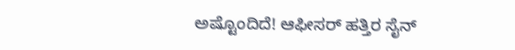ಅಷ್ಟೊಂದಿದೆ! ಆಫೀಸರ್ ಹತ್ತಿರ ಸೈನ್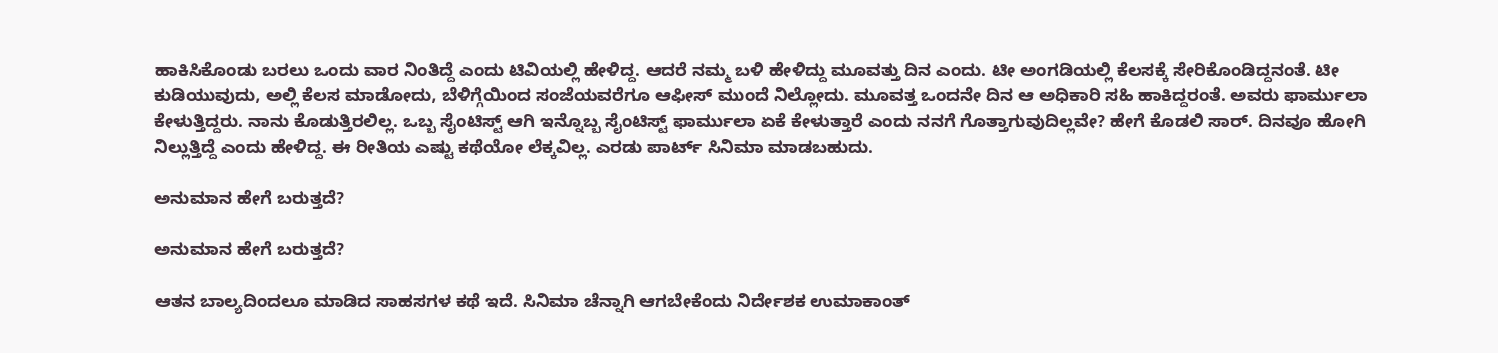ಹಾಕಿಸಿಕೊಂಡು ಬರಲು ಒಂದು ವಾರ ನಿಂತಿದ್ದೆ ಎಂದು ಟಿವಿಯಲ್ಲಿ ಹೇಳಿದ್ದ. ಆದರೆ ನಮ್ಮ ಬಳಿ ಹೇಳಿದ್ದು ಮೂವತ್ತು ದಿನ ಎಂದು. ಟೀ ಅಂಗಡಿಯಲ್ಲಿ ಕೆಲಸಕ್ಕೆ ಸೇರಿಕೊಂಡಿದ್ದನಂತೆ. ಟೀ ಕುಡಿಯುವುದು, ಅಲ್ಲಿ ಕೆಲಸ ಮಾಡೋದು, ಬೆಳಿಗ್ಗೆಯಿಂದ ಸಂಜೆಯವರೆಗೂ ಆಫೀಸ್ ಮುಂದೆ ನಿಲ್ಲೋದು. ಮೂವತ್ತ ಒಂದನೇ ದಿನ ಆ ಅಧಿಕಾರಿ ಸಹಿ ಹಾಕಿದ್ದರಂತೆ. ಅವರು ಫಾರ್ಮುಲಾ ಕೇಳುತ್ತಿದ್ದರು. ನಾನು ಕೊಡುತ್ತಿರಲಿಲ್ಲ. ಒಬ್ಬ ಸೈಂಟಿಸ್ಟ್ ಆಗಿ ಇನ್ನೊಬ್ಬ ಸೈಂಟಿಸ್ಟ್ ಫಾರ್ಮುಲಾ ಏಕೆ ಕೇಳುತ್ತಾರೆ ಎಂದು ನನಗೆ ಗೊತ್ತಾಗುವುದಿಲ್ಲವೇ? ಹೇಗೆ ಕೊಡಲಿ ಸಾರ್. ದಿನವೂ ಹೋಗಿ ನಿಲ್ಲುತ್ತಿದ್ದೆ ಎಂದು ಹೇಳಿದ್ದ. ಈ ರೀತಿಯ ಎಷ್ಟು ಕಥೆಯೋ ಲೆಕ್ಕವಿಲ್ಲ. ಎರಡು ಪಾರ್ಟ್ ಸಿನಿಮಾ ಮಾಡಬಹುದು.

ಅನುಮಾನ ಹೇಗೆ ಬರುತ್ತದೆ?

ಅನುಮಾನ ಹೇಗೆ ಬರುತ್ತದೆ?

ಆತನ ಬಾಲ್ಯದಿಂದಲೂ ಮಾಡಿದ ಸಾಹಸಗಳ ಕಥೆ ಇದೆ. ಸಿನಿಮಾ ಚೆನ್ನಾಗಿ ಆಗಬೇಕೆಂದು ನಿರ್ದೇಶಕ ಉಮಾಕಾಂತ್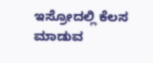ಇಸ್ರೋದಲ್ಲಿ ಕೆಲಸ ಮಾಡುವ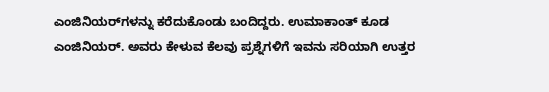ಎಂಜಿನಿಯರ್‌ಗಳನ್ನು ಕರೆದುಕೊಂಡು ಬಂದಿದ್ದರು. ಉಮಾಕಾಂತ್ ಕೂಡ ಎಂಜಿನಿಯರ್. ಅವರು ಕೇಳುವ ಕೆಲವು ಪ್ರಶ್ನೆಗಳಿಗೆ ಇವನು ಸರಿಯಾಗಿ ಉತ್ತರ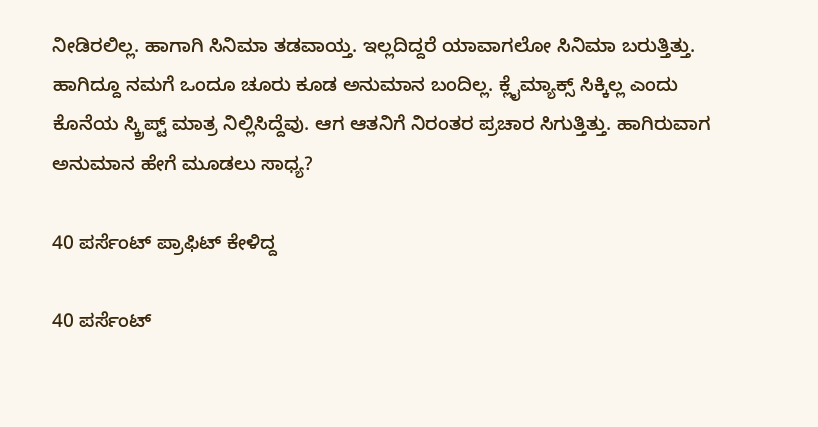ನೀಡಿರಲಿಲ್ಲ. ಹಾಗಾಗಿ ಸಿನಿಮಾ ತಡವಾಯ್ತ. ಇಲ್ಲದಿದ್ದರೆ ಯಾವಾಗಲೋ ಸಿನಿಮಾ ಬರುತ್ತಿತ್ತು. ಹಾಗಿದ್ದೂ ನಮಗೆ ಒಂದೂ ಚೂರು ಕೂಡ ಅನುಮಾನ ಬಂದಿಲ್ಲ. ಕ್ಲೈಮ್ಯಾಕ್ಸ್ ಸಿಕ್ಕಿಲ್ಲ ಎಂದು ಕೊನೆಯ ಸ್ಕ್ರಿಪ್ಟ್ ಮಾತ್ರ ನಿಲ್ಲಿಸಿದ್ದೆವು. ಆಗ ಆತನಿಗೆ ನಿರಂತರ ಪ್ರಚಾರ ಸಿಗುತ್ತಿತ್ತು. ಹಾಗಿರುವಾಗ ಅನುಮಾನ ಹೇಗೆ ಮೂಡಲು ಸಾಧ್ಯ?

40 ಪರ್ಸೆಂಟ್ ಪ್ರಾಫಿಟ್ ಕೇಳಿದ್ದ

40 ಪರ್ಸೆಂಟ್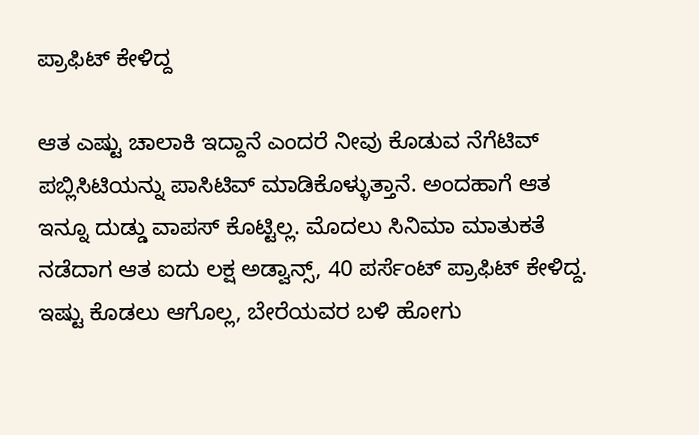ಪ್ರಾಫಿಟ್ ಕೇಳಿದ್ದ

ಆತ ಎಷ್ಟು ಚಾಲಾಕಿ ಇದ್ದಾನೆ ಎಂದರೆ ನೀವು ಕೊಡುವ ನೆಗೆಟಿವ್ ಪಬ್ಲಿಸಿಟಿಯನ್ನು ಪಾಸಿಟಿವ್ ಮಾಡಿಕೊಳ್ಳುತ್ತಾನೆ. ಅಂದಹಾಗೆ ಆತ ಇನ್ನೂ ದುಡ್ಡು ವಾಪಸ್ ಕೊಟ್ಟಿಲ್ಲ. ಮೊದಲು ಸಿನಿಮಾ ಮಾತುಕತೆ ನಡೆದಾಗ ಆತ ಐದು ಲಕ್ಷ ಅಡ್ವಾನ್ಸ್, 40 ಪರ್ಸೆಂಟ್ ಪ್ರಾಫಿಟ್ ಕೇಳಿದ್ದ. ಇಷ್ಟು ಕೊಡಲು ಆಗೊಲ್ಲ, ಬೇರೆಯವರ ಬಳಿ ಹೋಗು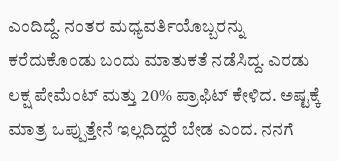ಎಂದಿದ್ದೆ. ನಂತರ ಮಧ್ಯವರ್ತಿಯೊಬ್ಬರನ್ನು ಕರೆದುಕೊಂಡು ಬಂದು ಮಾತುಕತೆ ನಡೆಸಿದ್ದ. ಎರಡು ಲಕ್ಷ ಪೇಮೆಂಟ್ ಮತ್ತು 20% ಪ್ರಾಫಿಟ್ ಕೇಳಿದ. ಅಷ್ಟಕ್ಕೆ ಮಾತ್ರ ಒಪ್ಪುತ್ತೇನೆ ಇಲ್ಲದಿದ್ದರೆ ಬೇಡ ಎಂದ. ನನಗೆ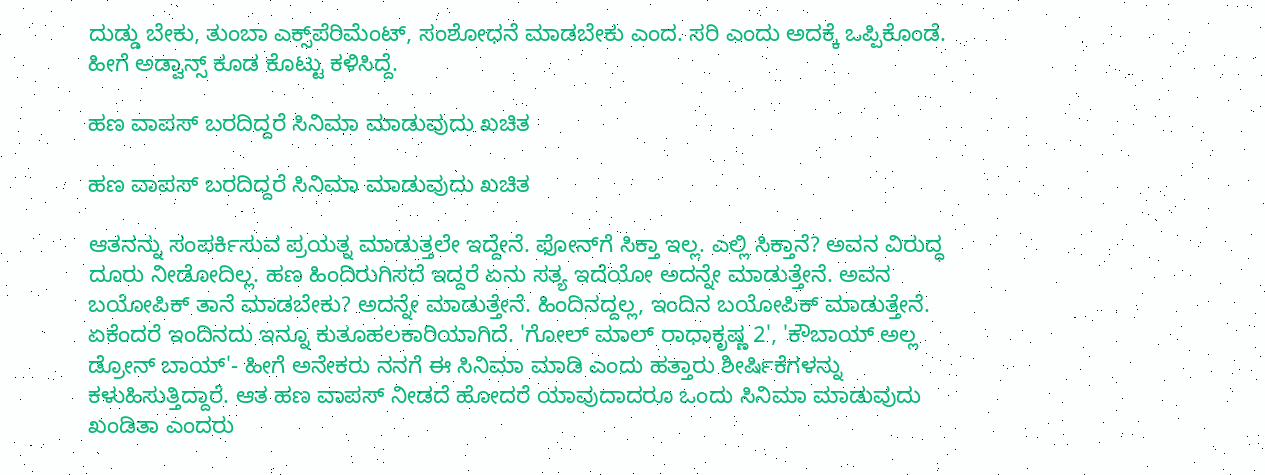ದುಡ್ಡು ಬೇಕು, ತುಂಬಾ ಎಕ್ಸ್‌ಪೆರಿಮೆಂಟ್, ಸಂಶೋಧನೆ ಮಾಡಬೇಕು ಎಂದ. ಸರಿ ಎಂದು ಅದಕ್ಕೆ ಒಪ್ಪಿಕೊಂಡೆ. ಹೀಗೆ ಅಡ್ವಾನ್ಸ್ ಕೂಡ ಕೊಟ್ಟು ಕಳಿಸಿದ್ದೆ.

ಹಣ ವಾಪಸ್ ಬರದಿದ್ದರೆ ಸಿನಿಮಾ ಮಾಡುವುದು ಖಚಿತ

ಹಣ ವಾಪಸ್ ಬರದಿದ್ದರೆ ಸಿನಿಮಾ ಮಾಡುವುದು ಖಚಿತ

ಆತನನ್ನು ಸಂಪರ್ಕಿಸುವ ಪ್ರಯತ್ನ ಮಾಡುತ್ತಲೇ ಇದ್ದೇನೆ. ಫೋನ್‌ಗೆ ಸಿಕ್ತಾ ಇಲ್ಲ. ಎಲ್ಲಿ ಸಿಕ್ತಾನೆ? ಅವನ ವಿರುದ್ಧ ದೂರು ನೀಡೋದಿಲ್ಲ. ಹಣ ಹಿಂದಿರುಗಿಸದೆ ಇದ್ದರೆ ಏನು ಸತ್ಯ ಇದೆಯೋ ಅದನ್ನೇ ಮಾಡುತ್ತೇನೆ. ಅವನ ಬಯೋಪಿಕ್ ತಾನೆ ಮಾಡಬೇಕು? ಅದನ್ನೇ ಮಾಡುತ್ತೇನೆ. ಹಿಂದಿನದ್ದಲ್ಲ, ಇಂದಿನ ಬಯೋಪಿಕ್ ಮಾಡುತ್ತೇನೆ. ಏಕೆಂದರೆ ಇಂದಿನದು ಇನ್ನೂ ಕುತೂಹಲಕಾರಿಯಾಗಿದೆ. 'ಗೋಲ್ ಮಾಲ್ ರಾಧಾಕೃಷ್ಣ 2', 'ಕೌಬಾಯ್ ಅಲ್ಲ ಡ್ರೋನ್ ಬಾಯ್'- ಹೀಗೆ ಅನೇಕರು ನನಗೆ ಈ ಸಿನಿಮಾ ಮಾಡಿ ಎಂದು ಹತ್ತಾರು ಶೀರ್ಷಿಕೆಗಳನ್ನು ಕಳುಹಿಸುತ್ತಿದ್ದಾರೆ. ಆತ ಹಣ ವಾಪಸ್ ನೀಡದೆ ಹೋದರೆ ಯಾವುದಾದರೂ ಒಂದು ಸಿನಿಮಾ ಮಾಡುವುದು ಖಂಡಿತಾ ಎಂದರು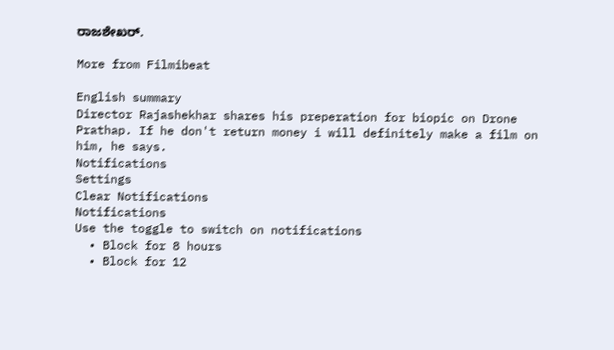ರಾಜಶೇಖರ್.

More from Filmibeat

English summary
Director Rajashekhar shares his preperation for biopic on Drone Prathap. If he don't return money i will definitely make a film on him, he says.
Notifications
Settings
Clear Notifications
Notifications
Use the toggle to switch on notifications
  • Block for 8 hours
  • Block for 12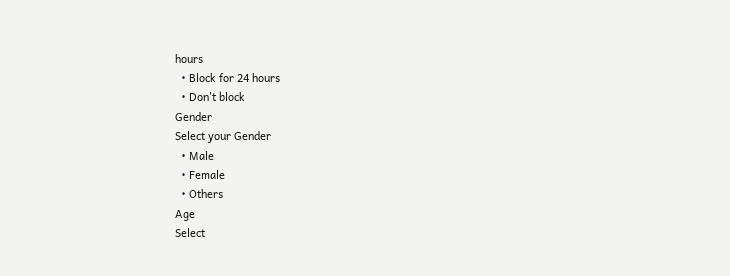hours
  • Block for 24 hours
  • Don't block
Gender
Select your Gender
  • Male
  • Female
  • Others
Age
Select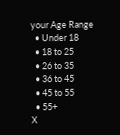your Age Range
  • Under 18
  • 18 to 25
  • 26 to 35
  • 36 to 45
  • 45 to 55
  • 55+
X